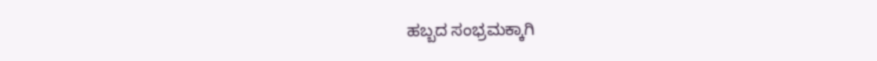ಹಬ್ಬದ ಸಂಭ್ರಮಕ್ಕಾಗಿ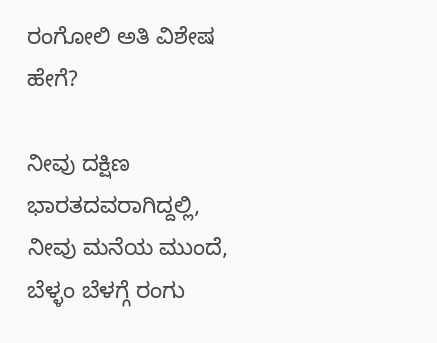ರಂಗೋಲಿ ಅತಿ ವಿಶೇಷ ಹೇಗೆ?

ನೀವು ದಕ್ಷಿಣ ಭಾರತದವರಾಗಿದ್ದಲ್ಲಿ, ನೀವು ಮನೆಯ ಮುಂದೆ, ಬೆಳ್ಳಂ ಬೆಳಗ್ಗೆ ರಂಗು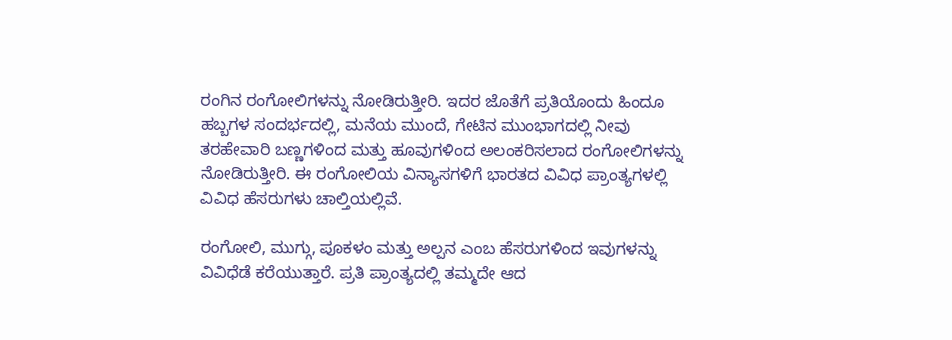ರಂಗಿನ ರಂಗೋಲಿಗಳನ್ನು ನೋಡಿರುತ್ತೀರಿ. ಇದರ ಜೊತೆಗೆ ಪ್ರತಿಯೊಂದು ಹಿಂದೂ ಹಬ್ಬಗಳ ಸಂದರ್ಭದಲ್ಲಿ, ಮನೆಯ ಮುಂದೆ, ಗೇಟಿನ ಮುಂಭಾಗದಲ್ಲಿ ನೀವು ತರಹೇವಾರಿ ಬಣ್ಣಗಳಿಂದ ಮತ್ತು ಹೂವುಗಳಿಂದ ಅಲಂಕರಿಸಲಾದ ರಂಗೋಲಿಗಳನ್ನು ನೋಡಿರುತ್ತೀರಿ. ಈ ರಂಗೋಲಿಯ ವಿನ್ಯಾಸಗಳಿಗೆ ಭಾರತದ ವಿವಿಧ ಪ್ರಾಂತ್ಯಗಳಲ್ಲಿ ವಿವಿಧ ಹೆಸರುಗಳು ಚಾಲ್ತಿಯಲ್ಲಿವೆ.

ರಂಗೋಲಿ, ಮುಗ್ಗು, ಪೂಕಳಂ ಮತ್ತು ಅಲ್ಪನ ಎಂಬ ಹೆಸರುಗಳಿಂದ ಇವುಗಳನ್ನು ವಿವಿಧೆಡೆ ಕರೆಯುತ್ತಾರೆ. ಪ್ರತಿ ಪ್ರಾಂತ್ಯದಲ್ಲಿ ತಮ್ಮದೇ ಆದ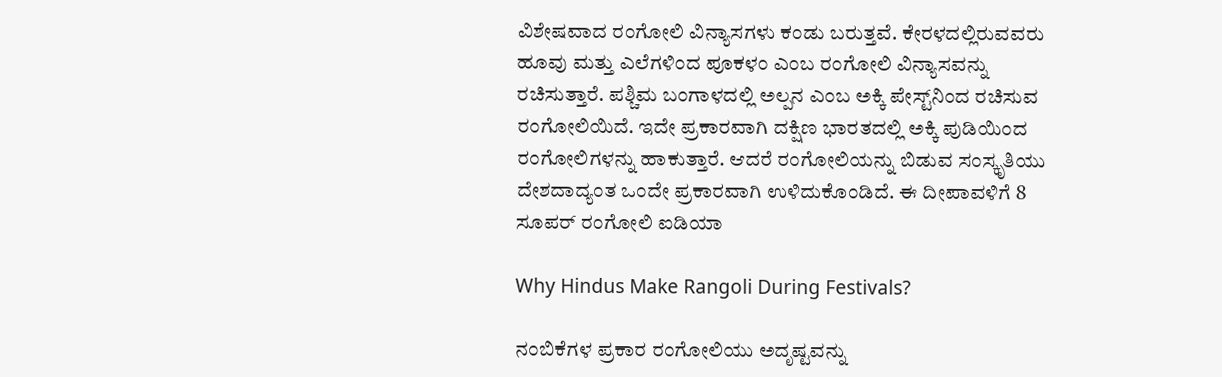ವಿಶೇಷವಾದ ರಂಗೋಲಿ ವಿನ್ಯಾಸಗಳು ಕಂಡು ಬರುತ್ತವೆ. ಕೇರಳದಲ್ಲಿರುವವರು ಹೂವು ಮತ್ತು ಎಲೆಗಳಿಂದ ಪೂಕಳಂ ಎಂಬ ರಂಗೋಲಿ ವಿನ್ಯಾಸವನ್ನು ರಚಿಸುತ್ತಾರೆ. ಪಶ್ಚಿಮ ಬಂಗಾಳದಲ್ಲಿ ಅಲ್ಪನ ಎಂಬ ಅಕ್ಕಿ ಪೇಸ್ಟ್‌ನಿಂದ ರಚಿಸುವ ರಂಗೋಲಿಯಿದೆ. ಇದೇ ಪ್ರಕಾರವಾಗಿ ದಕ್ಷಿಣ ಭಾರತದಲ್ಲಿ ಅಕ್ಕಿ ಪುಡಿಯಿಂದ ರಂಗೋಲಿಗಳನ್ನು ಹಾಕುತ್ತಾರೆ. ಆದರೆ ರಂಗೋಲಿಯನ್ನು ಬಿಡುವ ಸಂಸ್ಕೃತಿಯು ದೇಶದಾದ್ಯಂತ ಒಂದೇ ಪ್ರಕಾರವಾಗಿ ಉಳಿದುಕೊಂಡಿದೆ. ಈ ದೀಪಾವಳಿಗೆ 8 ಸೂಪರ್ ರಂಗೋಲಿ ಐಡಿಯಾ

Why Hindus Make Rangoli During Festivals?

ನಂಬಿಕೆಗಳ ಪ್ರಕಾರ ರಂಗೋಲಿಯು ಅದೃಷ್ಟವನ್ನು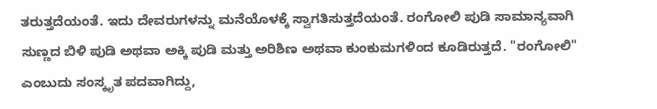ತರುತ್ತದೆಯಂತೆ. ಇದು ದೇವರುಗಳನ್ನು ಮನೆಯೊಳಕ್ಕೆ ಸ್ವಾಗತಿಸುತ್ತದೆಯಂತೆ. ರಂಗೋಲಿ ಪುಡಿ ಸಾಮಾನ್ಯವಾಗಿ ಸುಣ್ಣದ ಬಿಳಿ ಪುಡಿ ಅಥವಾ ಅಕ್ಕಿ ಪುಡಿ ಮತ್ತು ಅರಿಶಿಣ ಅಥವಾ ಕುಂಕುಮಗಳಿಂದ ಕೂಡಿರುತ್ತದೆ. "ರಂಗೋಲಿ" ಎಂಬುದು ಸಂಸ್ಕೃತ ಪದವಾಗಿದ್ದು,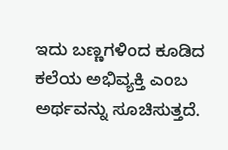ಇದು ಬಣ್ಣಗಳಿಂದ ಕೂಡಿದ ಕಲೆಯ ಅಭಿವ್ಯಕ್ತಿ ಎಂಬ ಅರ್ಥವನ್ನು ಸೂಚಿಸುತ್ತದೆ.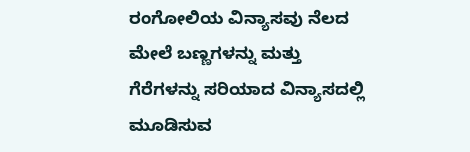ರಂಗೋಲಿಯ ವಿನ್ಯಾಸವು ನೆಲದ ಮೇಲೆ ಬಣ್ಣಗಳನ್ನು ಮತ್ತು ಗೆರೆಗಳನ್ನು ಸರಿಯಾದ ವಿನ್ಯಾಸದಲ್ಲಿ ಮೂಡಿಸುವ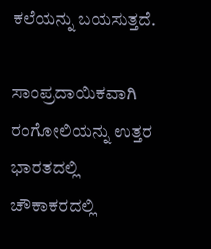ಕಲೆಯನ್ನು ಬಯಸುತ್ತದೆ.

ಸಾಂಪ್ರದಾಯಿಕವಾಗಿ ರಂಗೋಲಿಯನ್ನು ಉತ್ತರ ಭಾರತದಲ್ಲಿ ಚೌಕಾಕರದಲ್ಲಿ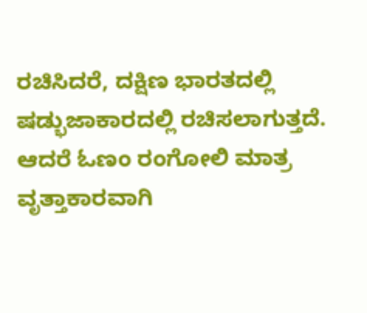ರಚಿಸಿದರೆ, ದಕ್ಷಿಣ ಭಾರತದಲ್ಲಿ ಷಡ್ಭುಜಾಕಾರದಲ್ಲಿ ರಚಿಸಲಾಗುತ್ತದೆ. ಆದರೆ ಓಣಂ ರಂಗೋಲಿ ಮಾತ್ರ ವೃತ್ತಾಕಾರವಾಗಿ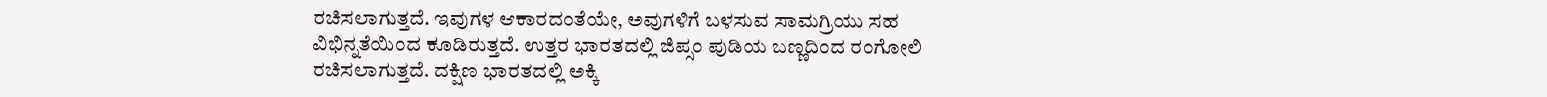ರಚಿಸಲಾಗುತ್ತದೆ. ಇವುಗಳ ಆಕಾರದಂತೆಯೇ, ಅವುಗಳಿಗೆ ಬಳಸುವ ಸಾಮಗ್ರಿಯು ಸಹ ವಿಭಿನ್ನತೆಯಿಂದ ಕೂಡಿರುತ್ತದೆ. ಉತ್ತರ ಭಾರತದಲ್ಲಿ ಜಿಪ್ಸಂ ಪುಡಿಯ ಬಣ್ಣದಿಂದ ರಂಗೋಲಿ ರಚಿಸಲಾಗುತ್ತದೆ. ದಕ್ಷಿಣ ಭಾರತದಲ್ಲಿ ಅಕ್ಕಿ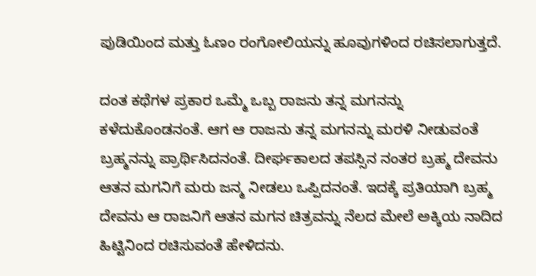ಪುಡಿಯಿಂದ ಮತ್ತು ಓಣಂ ರಂಗೋಲಿಯನ್ನು ಹೂವುಗಳಿಂದ ರಚಿಸಲಾಗುತ್ತದೆ.

ದಂತ ಕಥೆಗಳ ಪ್ರಕಾರ ಒಮ್ಮೆ ಒಬ್ಬ ರಾಜನು ತನ್ನ ಮಗನನ್ನು ಕಳೆದುಕೊಂಡನಂತೆ. ಆಗ ಆ ರಾಜನು ತನ್ನ ಮಗನನ್ನು ಮರಳಿ ನೀಡುವಂತೆ ಬ್ರಹ್ಮನನ್ನು ಪ್ರಾರ್ಥಿಸಿದನಂತೆ. ದೀರ್ಘಕಾಲದ ತಪಸ್ಸಿನ ನಂತರ ಬ್ರಹ್ಮ ದೇವನು ಆತನ ಮಗನಿಗೆ ಮರು ಜನ್ಮ ನೀಡಲು ಒಪ್ಪಿದನಂತೆ. ಇದಕ್ಕೆ ಪ್ರತಿಯಾಗಿ ಬ್ರಹ್ಮ ದೇವನು ಆ ರಾಜನಿಗೆ ಆತನ ಮಗನ ಚಿತ್ರವನ್ನು ನೆಲದ ಮೇಲೆ ಅಕ್ಕಿಯ ನಾದಿದ ಹಿಟ್ಟಿನಿಂದ ರಚಿಸುವಂತೆ ಹೇಳಿದನು.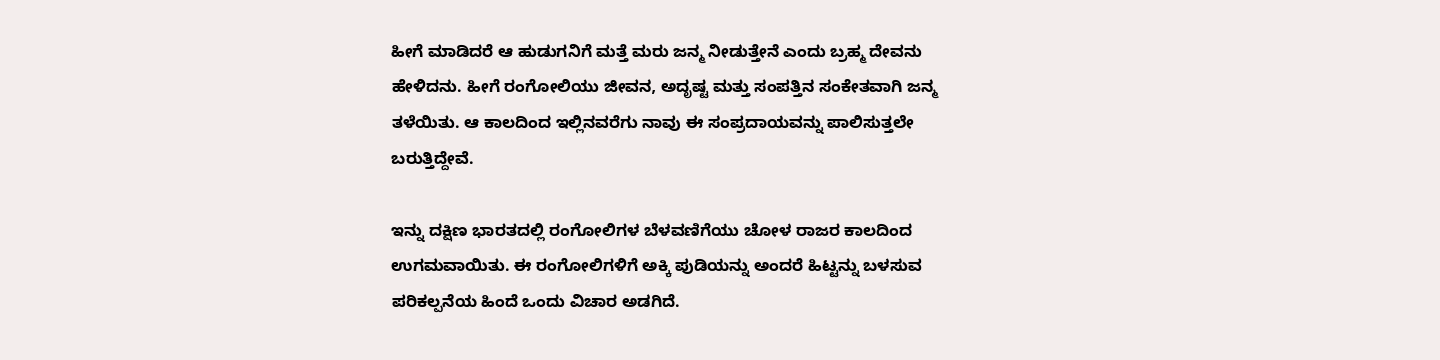ಹೀಗೆ ಮಾಡಿದರೆ ಆ ಹುಡುಗನಿಗೆ ಮತ್ತೆ ಮರು ಜನ್ಮ ನೀಡುತ್ತೇನೆ ಎಂದು ಬ್ರಹ್ಮ ದೇವನು ಹೇಳಿದನು. ಹೀಗೆ ರಂಗೋಲಿಯು ಜೀವನ, ಅದೃಷ್ಟ ಮತ್ತು ಸಂಪತ್ತಿನ ಸಂಕೇತವಾಗಿ ಜನ್ಮ ತಳೆಯಿತು. ಆ ಕಾಲದಿಂದ ಇಲ್ಲಿನವರೆಗು ನಾವು ಈ ಸಂಪ್ರದಾಯವನ್ನು ಪಾಲಿಸುತ್ತಲೇ ಬರುತ್ತಿದ್ದೇವೆ.

ಇನ್ನು ದಕ್ಷಿಣ ಭಾರತದಲ್ಲಿ ರಂಗೋಲಿಗಳ ಬೆಳವಣಿಗೆಯು ಚೋಳ ರಾಜರ ಕಾಲದಿಂದ ಉಗಮವಾಯಿತು. ಈ ರಂಗೋಲಿಗಳಿಗೆ ಅಕ್ಕಿ ಪುಡಿಯನ್ನು ಅಂದರೆ ಹಿಟ್ಟನ್ನು ಬಳಸುವ ಪರಿಕಲ್ಪನೆಯ ಹಿಂದೆ ಒಂದು ವಿಚಾರ ಅಡಗಿದೆ.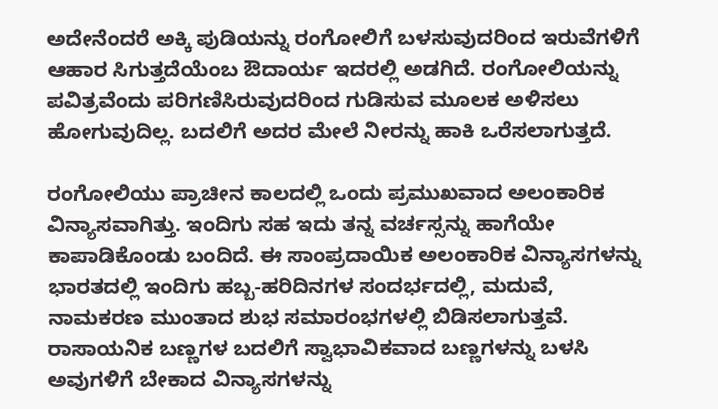ಅದೇನೆಂದರೆ ಅಕ್ಕಿ ಪುಡಿಯನ್ನು ರಂಗೋಲಿಗೆ ಬಳಸುವುದರಿಂದ ಇರುವೆಗಳಿಗೆ ಆಹಾರ ಸಿಗುತ್ತದೆಯೆಂಬ ಔದಾರ್ಯ ಇದರಲ್ಲಿ ಅಡಗಿದೆ. ರಂಗೋಲಿಯನ್ನು ಪವಿತ್ರವೆಂದು ಪರಿಗಣಿಸಿರುವುದರಿಂದ ಗುಡಿಸುವ ಮೂಲಕ ಅಳಿಸಲು ಹೋಗುವುದಿಲ್ಲ. ಬದಲಿಗೆ ಅದರ ಮೇಲೆ ನೀರನ್ನು ಹಾಕಿ ಒರೆಸಲಾಗುತ್ತದೆ.

ರಂಗೋಲಿಯು ಪ್ರಾಚೀನ ಕಾಲದಲ್ಲಿ ಒಂದು ಪ್ರಮುಖವಾದ ಅಲಂಕಾರಿಕ ವಿನ್ಯಾಸವಾಗಿತ್ತು. ಇಂದಿಗು ಸಹ ಇದು ತನ್ನ ವರ್ಚಸ್ಸನ್ನು ಹಾಗೆಯೇ ಕಾಪಾಡಿಕೊಂಡು ಬಂದಿದೆ. ಈ ಸಾಂಪ್ರದಾಯಿಕ ಅಲಂಕಾರಿಕ ವಿನ್ಯಾಸಗಳನ್ನು ಭಾರತದಲ್ಲಿ ಇಂದಿಗು ಹಬ್ಬ-ಹರಿದಿನಗಳ ಸಂದರ್ಭದಲ್ಲಿ, ಮದುವೆ, ನಾಮಕರಣ ಮುಂತಾದ ಶುಭ ಸಮಾರಂಭಗಳಲ್ಲಿ ಬಿಡಿಸಲಾಗುತ್ತವೆ. ರಾಸಾಯನಿಕ ಬಣ್ಣಗಳ ಬದಲಿಗೆ ಸ್ವಾಭಾವಿಕವಾದ ಬಣ್ಣಗಳನ್ನು ಬಳಸಿ ಅವುಗಳಿಗೆ ಬೇಕಾದ ವಿನ್ಯಾಸಗಳನ್ನು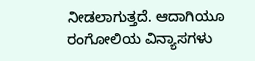ನೀಡಲಾಗುತ್ತದೆ. ಆದಾಗಿಯೂ ರಂಗೋಲಿಯ ವಿನ್ಯಾಸಗಳು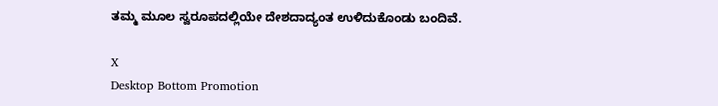ತಮ್ಮ ಮೂಲ ಸ್ವರೂಪದಲ್ಲಿಯೇ ದೇಶದಾದ್ಯಂತ ಉಳಿದುಕೊಂಡು ಬಂದಿವೆ.

X
Desktop Bottom Promotion